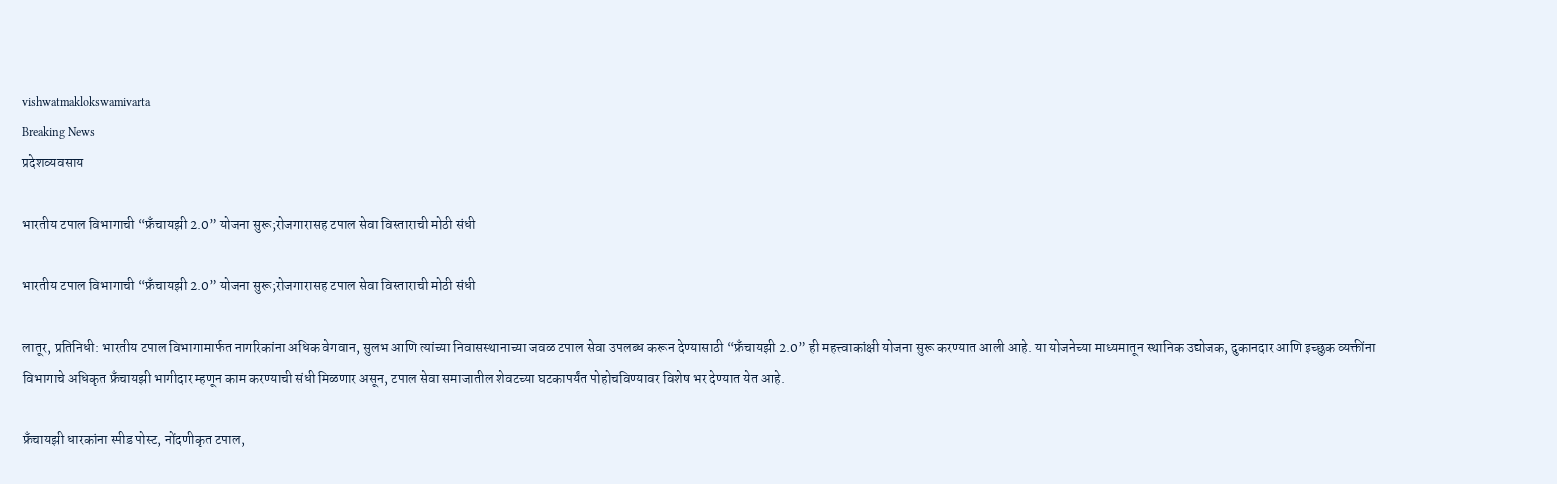vishwatmaklokswamivarta
Breaking News
प्रदेशव्यवसाय

भारतीय टपाल विभागाची “फ्रँचायझी 2.0” योजना सुरू;रोजगारासह टपाल सेवा विस्ताराची मोठी संधी

भारतीय टपाल विभागाची “फ्रँचायझी 2.0” योजना सुरू;रोजगारासह टपाल सेवा विस्ताराची मोठी संधी

लातूर, प्रतिनिधी: भारतीय टपाल विभागामार्फत नागरिकांना अधिक वेगवान, सुलभ आणि त्यांच्या निवासस्थानाच्या जवळ टपाल सेवा उपलब्ध करून देण्यासाठी “फ्रँचायझी 2.0” ही महत्त्वाकांक्षी योजना सुरू करण्यात आली आहे. या योजनेच्या माध्यमातून स्थानिक उद्योजक, दुकानदार आणि इच्छुक व्यक्तींना विभागाचे अधिकृत फ्रँचायझी भागीदार म्हणून काम करण्याची संधी मिळणार असून, टपाल सेवा समाजातील शेवटच्या घटकापर्यंत पोहोचविण्यावर विशेष भर देण्यात येत आहे.

फ्रँचायझी धारकांना स्पीड पोस्ट, नोंदणीकृत टपाल,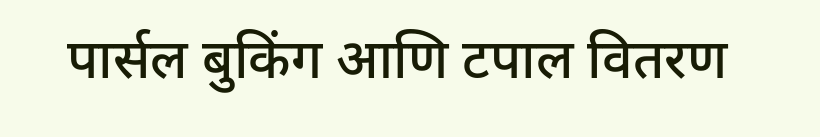पार्सल बुकिंग आणि टपाल वितरण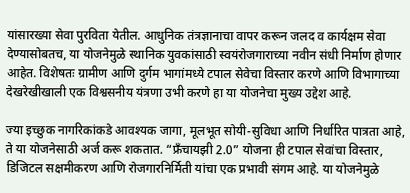यांसारख्या सेवा पुरविता येतील. आधुनिक तंत्रज्ञानाचा वापर करून जलद व कार्यक्षम सेवा देण्यासोबतच, या योजनेमुळे स्थानिक युवकांसाठी स्वयंरोजगाराच्या नवीन संधी निर्माण होणार आहेत. विशेषतः ग्रामीण आणि दुर्गम भागांमध्ये टपाल सेवेचा विस्तार करणे आणि विभागाच्या देखरेखीखाली एक विश्वसनीय यंत्रणा उभी करणे हा या योजनेचा मुख्य उद्देश आहे.

ज्या इच्छुक नागरिकांकडे आवश्यक जागा, मूलभूत सोयी-सुविधा आणि निर्धारित पात्रता आहे, ते या योजनेसाठी अर्ज करू शकतात. “फ्रँचायझी 2.0” योजना ही टपाल सेवांचा विस्तार, डिजिटल सक्षमीकरण आणि रोजगारनिर्मिती यांचा एक प्रभावी संगम आहे. या योजनेमुळे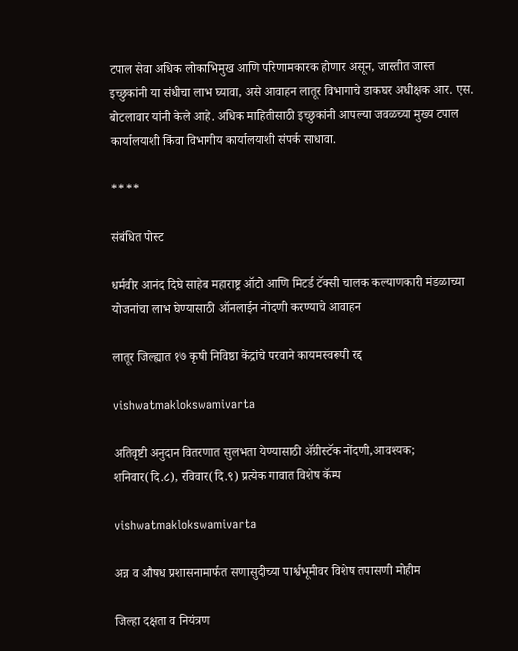टपाल सेवा अधिक लोकाभिमुख आणि परिणामकारक होणार असून, जास्तीत जास्त इच्छुकांनी या संधीचा लाभ घ्यावा, असे आवाहन लातूर विभागाचे डाकघर अधीक्षक आर. एस. बोटलावार यांनी केले आहे. अधिक माहितीसाठी इच्छुकांनी आपल्या जवळच्या मुख्य टपाल कार्यालयाशी किंवा विभागीय कार्यालयाशी संपर्क साधावा.

****

संबंधित पोस्ट

धर्मवीर आनंद दिघे साहेब महाराष्ट्र ऑटो आणि मिटर्ड टॅक्सी चालक कल्याणकारी मंडळाच्या योजनांचा लाभ घेण्यासाठी ऑनलाईन नोंदणी करण्याचे आवाहन

लातूर जिल्ह्यात १७ कृषी निविष्ठा केंद्रांचे परवाने कायमस्वरूपी रद्द

vishwatmaklokswamivarta

अतिवृष्टी अनुदान वितरणात सुलभता येण्यासाठी ॲग्रीस्टॅक नोंदणी,आवश्यक; शनिवार(दि.८), रविवार(दि.९) प्रत्येक गावात विशेष कॅम्प

vishwatmaklokswamivarta

अन्न व औषध प्रशासनामार्फत सणासुदीच्या पार्श्वभूमीवर विशेष तपासणी मोहीम

जिल्हा दक्षता व नियंत्रण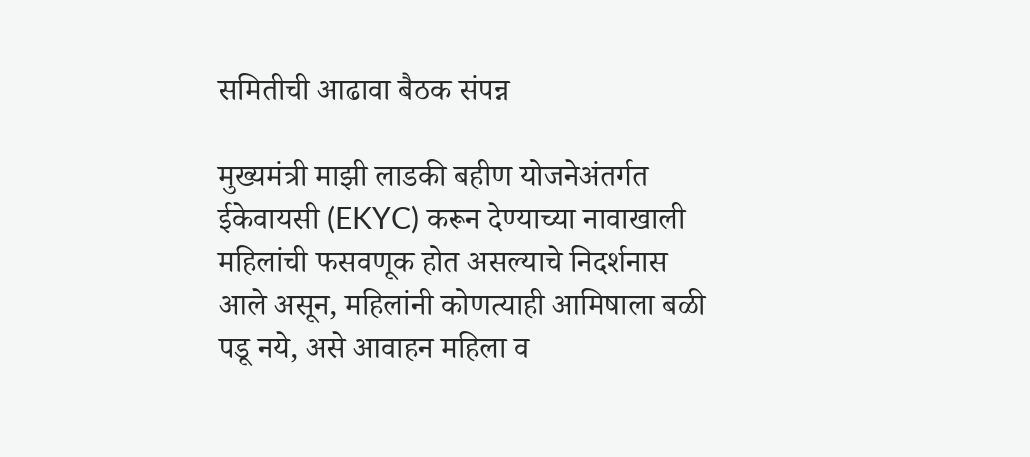समितीची आढावा बैठक संपन्न

मुख्यमंत्री माझी लाडकी बहीण योजनेअंतर्गत ईकेवायसी (EKYC) करून देण्याच्या नावाखाली महिलांची फसवणूक होत असल्याचे निदर्शनास आले असून, महिलांनी कोणत्याही आमिषाला बळी पडू नये, असे आवाहन महिला व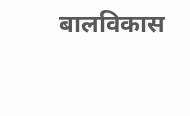बालविकास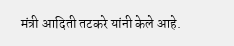मंत्री आदिती तटकरे यांनी केले आहे.